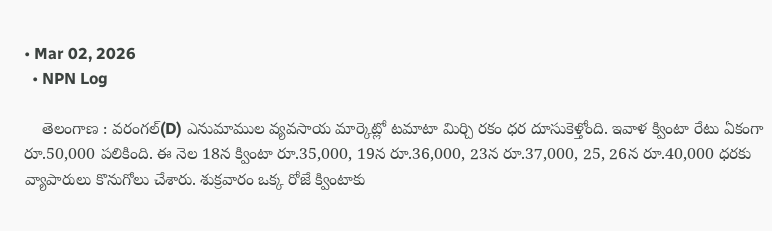• Mar 02, 2026
  • NPN Log

    తెలంగాణ : వరంగల్(D) ఎనుమాముల వ్యవసాయ మార్కెట్లో టమాటా మిర్చి రకం ధర దూసుకెళ్తోంది. ఇవాళ క్వింటా రేటు ఏకంగా రూ.50,000 పలికింది. ఈ నెల 18న క్వింటా రూ.35,000, 19న రూ.36,000, 23న రూ.37,000, 25, 26న రూ.40,000 ధరకు వ్యాపారులు కొనుగోలు చేశారు. శుక్రవారం ఒక్క రోజే క్వింటాకు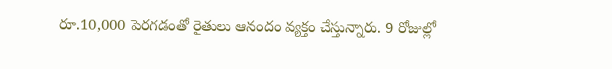రూ.10,000 పెరగడంతో రైతులు ఆనందం వ్యక్తం చేస్తున్నారు. 9 రోజుల్లో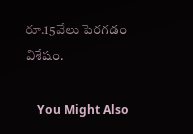రూ.15వేలు పెరగడం విశేషం.

    You Might Also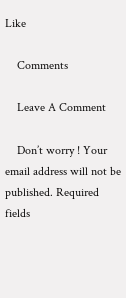Like

    Comments

    Leave A Comment

    Don’t worry ! Your email address will not be published. Required fields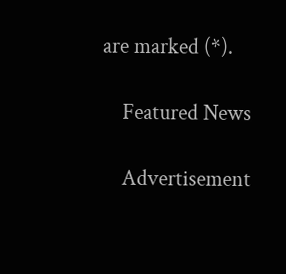are marked (*).

    Featured News

    Advertisement